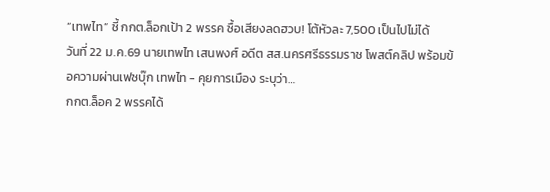“เทพไท” ชี้ กกต.ล็อกเป้า 2 พรรค ซื้อเสียงลดฮวบ! โต้หัวละ 7,500 เป็นไปไม่ได้
วันที่ 22 ม.ค.69 นายเทพไท เสนพงศ์ อดีต สส.นครศรีธรรมราช โพสต์คลิป พร้อมข้อความผ่านเฟซบุ๊ก เทพไท - คุยการเมือง ระบุว่า…
กกต.ล็อค 2 พรรคได้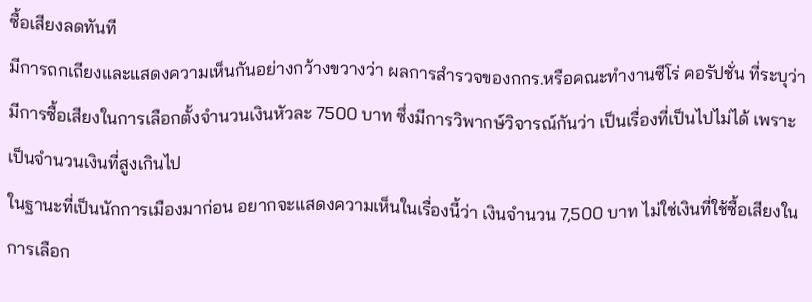ซื้อเสียงลดทันที
มีการถกเถียงและแสดงความเห็นกันอย่างกว้างขวางว่า ผลการสำรวจของกกร.หรือคณะทำงานซีโร่ คอรัปชั่น ที่ระบุว่า มีการซื้อเสียงในการเลือกตั้งจำนวนเงินหัวละ 7500 บาท ซึ่งมีการวิพากษ์วิจารณ์กันว่า เป็นเรื่องที่เป็นไปไม่ได้ เพราะเป็นจำนวนเงินที่สูงเกินไป
ในฐานะที่เป็นนักการเมืองมาก่อน อยากจะแสดงความเห็นในเรื่องนี้ว่า เงินจำนวน 7,500 บาท ไม่ใช่เงินที่ใช้ซื้อเสียงในการเลือก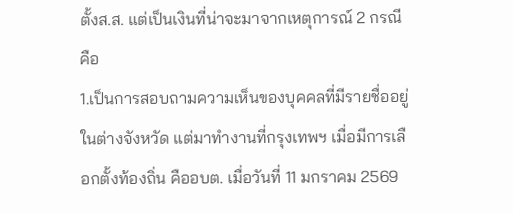ตั้งส.ส. แต่เป็นเงินที่น่าจะมาจากเหตุการณ์ 2 กรณี คือ
1.เป็นการสอบถามความเห็นของบุคคลที่มีรายชื่ออยู่ในต่างจังหวัด แต่มาทำงานที่กรุงเทพฯ เมื่อมีการเลือกตั้งท้องถิ่น คืออบต. เมื่อวันที่ 11 มกราคม 2569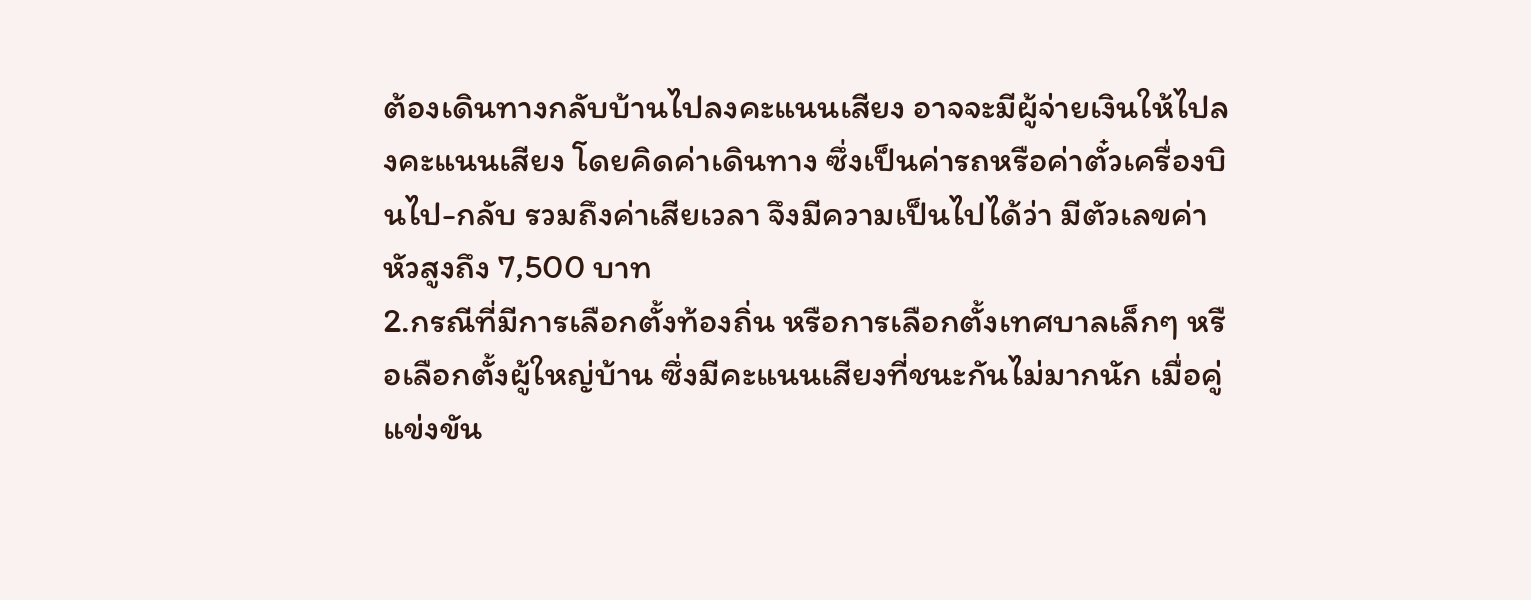ต้องเดินทางกลับบ้านไปลงคะแนนเสียง อาจจะมีผู้จ่ายเงินให้ไปลงคะแนนเสียง โดยคิดค่าเดินทาง ซึ่งเป็นค่ารถหรือค่าตั๋วเครื่องบินไป-กลับ รวมถึงค่าเสียเวลา จึงมีความเป็นไปได้ว่า มีตัวเลขค่าหัวสูงถึง 7,500 บาท
2.กรณีที่มีการเลือกตั้งท้องถิ่น หรือการเลือกตั้งเทศบาลเล็กๆ หรือเลือกตั้งผู้ใหญ่บ้าน ซึ่งมีคะแนนเสียงที่ชนะกันไม่มากนัก เมื่อคู่แข่งขัน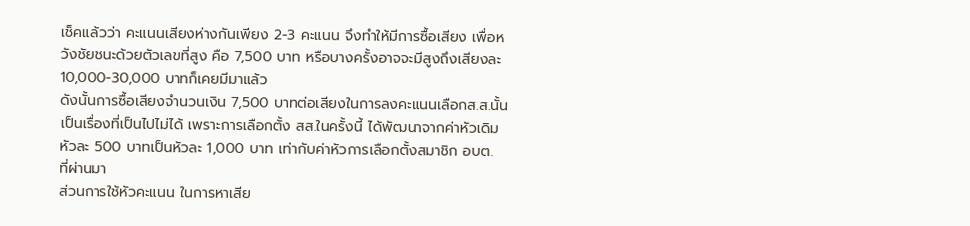เช็คแล้วว่า คะแนนเสียงห่างกันเพียง 2-3 คะแนน จึงทำให้มีการซื้อเสียง เพื่อหวังชัยชนะด้วยตัวเลขที่สูง คือ 7,500 บาท หรือบางครั้งอาจจะมีสูงถึงเสียงละ 10,000-30,000 บาทก็เคยมีมาแล้ว
ดังนั้นการซื้อเสียงจำนวนเงิน 7,500 บาทต่อเสียงในการลงคะแนนเลือกส.ส.นั้น เป็นเรื่องที่เป็นไปไม่ได้ เพราะการเลือกตั้ง สส.ในครั้งนี้ ได้พัฒนาจากค่าหัวเดิม หัวละ 500 บาทเป็นหัวละ 1,000 บาท เท่ากับค่าหัวการเลือกตั้งสมาชิก อบต. ที่ผ่านมา
ส่วนการใช้หัวคะแนน ในการหาเสีย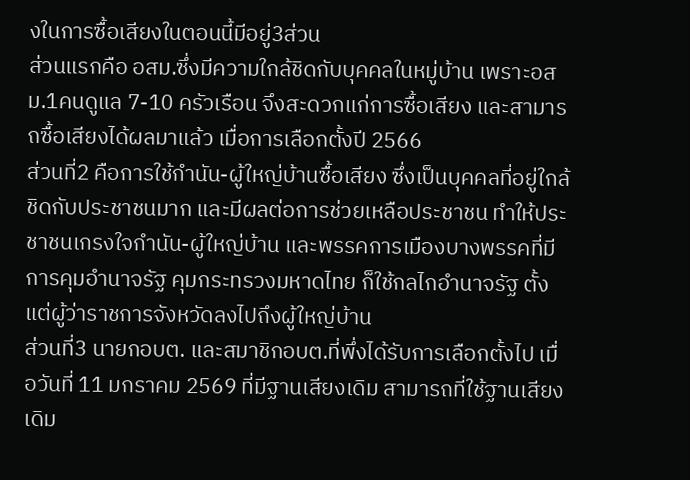งในการซื้อเสียงในตอนนี้มีอยู่3ส่วน
ส่วนแรกคือ อสม.ซึ่งมีความใกล้ชิดกับบุคคลในหมู่บ้าน เพราะอสม.1คนดูแล 7-10 ครัวเรือน จึงสะดวกแก่การซื้อเสียง และสามารถซื้อเสียงได้ผลมาแล้ว เมื่อการเลือกตั้งปี 2566
ส่วนที่2 คือการใช้กำนัน-ผู้ใหญ่บ้านซื้อเสียง ซึ่งเป็นบุคคลที่อยู่ใกล้ชิดกับประชาชนมาก และมีผลต่อการช่วยเหลือประชาชน ทำให้ประชาชนเกรงใจกำนัน-ผู้ใหญ่บ้าน และพรรคการเมืองบางพรรคที่มีการคุมอำนาจรัฐ คุมกระทรวงมหาดไทย ก็ใช้กลไกอำนาจรัฐ ตั้งแต่ผู้ว่าราชการจังหวัดลงไปถึงผู้ใหญ่บ้าน
ส่วนที่3 นายกอบต. และสมาชิกอบต.ที่พึ่งได้รับการเลือกตั้งไป เมื่อวันที่ 11 มกราคม 2569 ที่มีฐานเสียงเดิม สามารถที่ใช้ฐานเสียงเดิม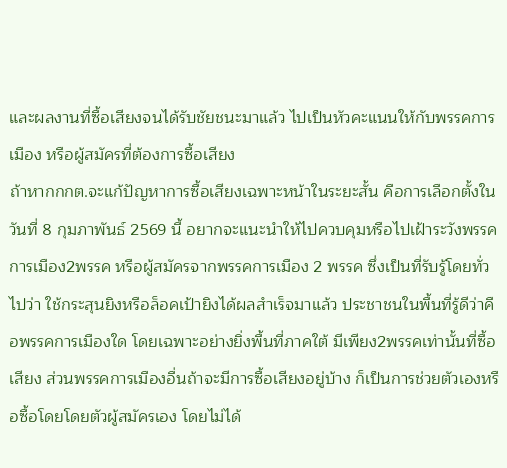และผลงานที่ซื้อเสียงจนได้รับชัยชนะมาแล้ว ไปเป็นหัวคะแนนให้กับพรรคการเมือง หรือผู้สมัครที่ต้องการซื้อเสียง
ถ้าหากกกต.จะแก้ปัญหาการซื้อเสียงเฉพาะหน้าในระยะสั้น คือการเลือกตั้งในวันที่ 8 กุมภาพันธ์ 2569 นี้ อยากจะแนะนำให้ไปควบคุมหรือไปเฝ้าระวังพรรคการเมือง2พรรค หรือผู้สมัครจากพรรคการเมือง 2 พรรค ซึ่งเป็นที่รับรู้โดยทั่วไปว่า ใช้กระสุนยิงหรือล็อคเป้ายิงได้ผลสำเร็จมาแล้ว ประชาชนในพื้นที่รู้ดีว่าคือพรรคการเมืองใด โดยเฉพาะอย่างยิ่งพื้นที่ภาคใต้ มีเพียง2พรรคเท่านั้นที่ซื้อเสียง ส่วนพรรคการเมืองอื่นถ้าจะมีการซื้อเสียงอยู่บ้าง ก็เป็นการช่วยตัวเองหรือซื้อโดยโดยตัวผู้สมัครเอง โดยไม่ได้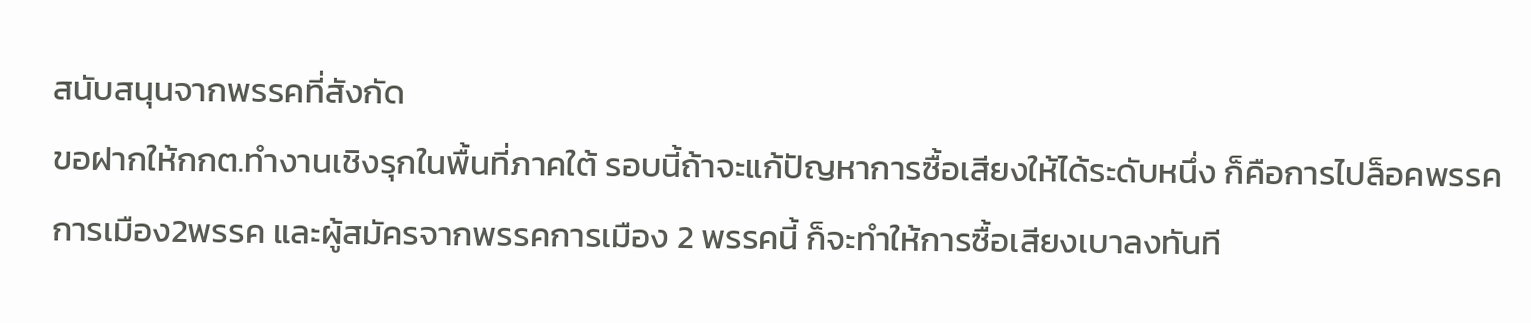สนับสนุนจากพรรคที่สังกัด
ขอฝากให้กกต.ทำงานเชิงรุกในพื้นที่ภาคใต้ รอบนี้ถ้าจะแก้ปัญหาการซื้อเสียงให้ได้ระดับหนึ่ง ก็คือการไปล็อคพรรคการเมือง2พรรค และผู้สมัครจากพรรคการเมือง 2 พรรคนี้ ก็จะทำให้การซื้อเสียงเบาลงทันที